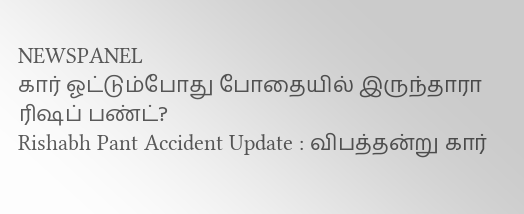NEWSPANEL
கார் ஓட்டும்போது போதையில் இருந்தாரா ரிஷப் பண்ட்?
Rishabh Pant Accident Update : விபத்தன்று கார்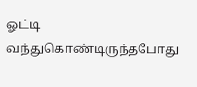ஓட்டி வந்துகொண்டிருந்தபோது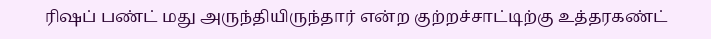ரிஷப் பண்ட் மது அருந்தியிருந்தார் என்ற குற்றச்சாட்டிற்கு உத்தரகண்ட்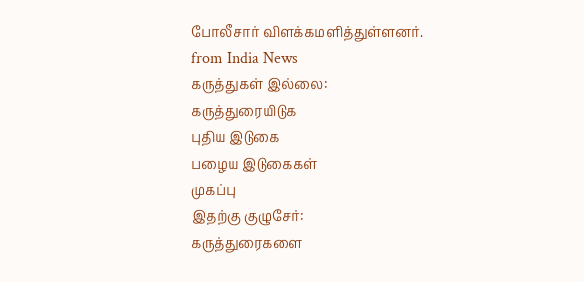போலீசார் விளக்கமளித்துள்ளனர்.
from India News
கருத்துகள் இல்லை:
கருத்துரையிடுக
புதிய இடுகை
பழைய இடுகைகள்
முகப்பு
இதற்கு குழுசேர்:
கருத்துரைகளை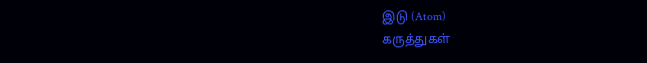இடு (Atom)
கருத்துகள்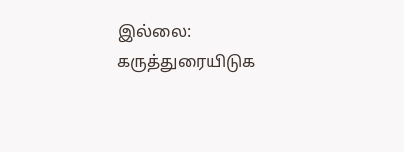இல்லை:
கருத்துரையிடுக